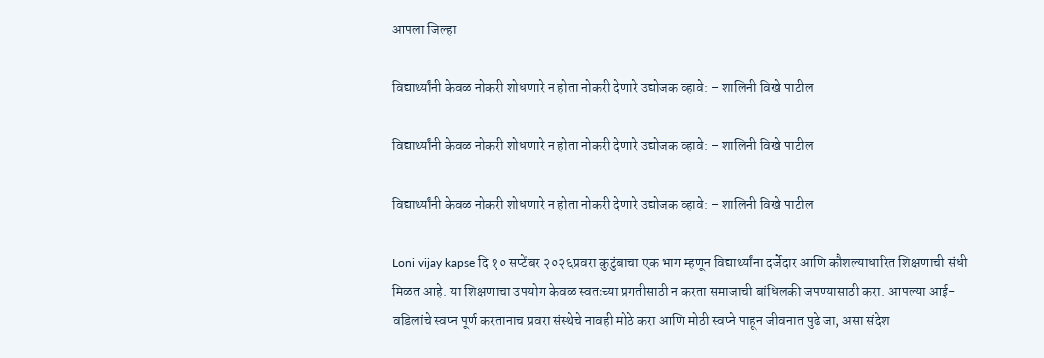आपला जिल्हा

विद्यार्थ्यांनी केवळ नोकरी शोधणारे न होता नोकरी देणारे उद्योजक व्हावे: – शालिनी विखे पाटील

विद्यार्थ्यांनी केवळ नोकरी शोधणारे न होता नोकरी देणारे उद्योजक व्हावे: – शालिनी विखे पाटील

विद्यार्थ्यांनी केवळ नोकरी शोधणारे न होता नोकरी देणारे उद्योजक व्हावे: – शालिनी विखे पाटील

Loni vijay kapse दि १० सप्टेंबर २०२६प्रवरा कुटुंबाचा एक भाग म्हणून विद्यार्थ्यांना दर्जेदार आणि कौशल्याधारित शिक्षणाची संधी मिळत आहे. या शिक्षणाचा उपयोग केवळ स्वतःच्या प्रगतीसाठी न करता समाजाची बांधिलकी जपण्यासाठी करा. आपल्या आई-वडिलांचे स्वप्न पूर्ण करतानाच प्रवरा संस्थेचे नावही मोठे करा आणि मोठी स्वप्ने पाहून जीवनात पुढे जा, असा संदेश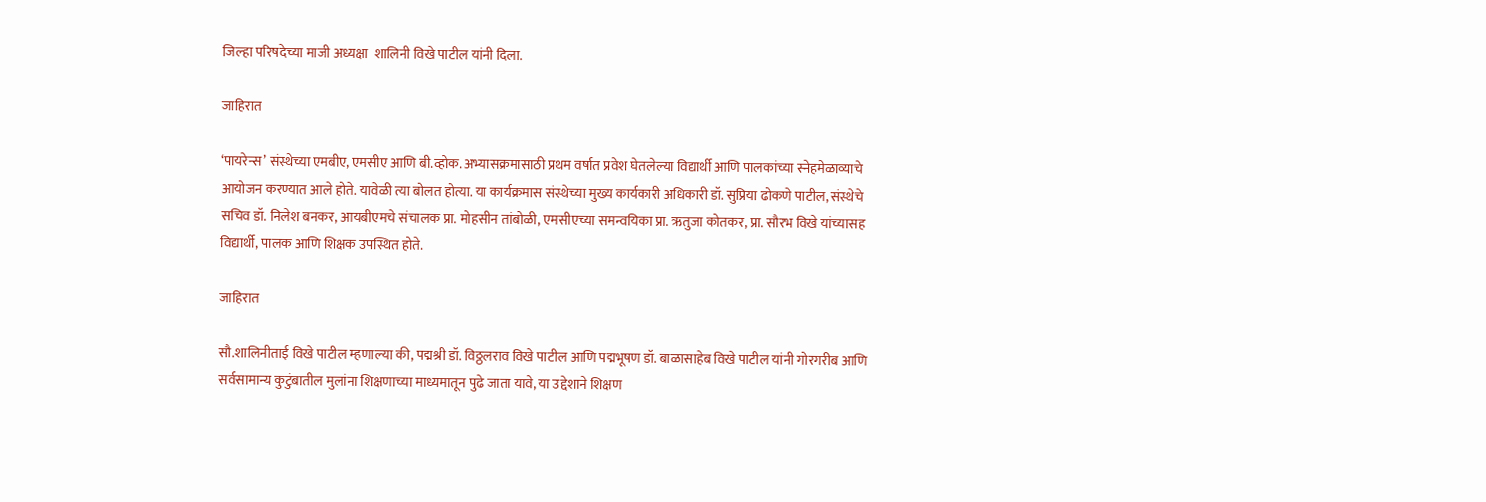जिल्हा परिषदेच्या माजी अध्यक्षा  शालिनी विखे पाटील यांनी दिला.

जाहिरात

‘पायरेन्स’ संस्थेच्या एमबीए, एमसीए आणि बी.व्होक. अभ्यासक्रमासाठी प्रथम वर्षात प्रवेश घेतलेल्या विद्यार्थी आणि पालकांच्या स्नेहमेळाव्याचे आयोजन करण्यात आले होते. यावेळी त्या बोलत होत्या. या कार्यक्रमास संस्थेच्या मुख्य कार्यकारी अधिकारी डॉ. सुप्रिया ढोकणे पाटील, संस्थेचे सचिव डॉ. निलेश बनकर, आयबीएमचे संचालक प्रा. मोहसीन तांबोळी, एमसीएच्या समन्वयिका प्रा. ऋतुजा कोतकर, प्रा. सौरभ विखे यांच्यासह विद्यार्थी, पालक आणि शिक्षक उपस्थित होते.

जाहिरात

सौ.शालिनीताई विखे पाटील म्हणाल्या की, पद्मश्री डॉ. विठ्ठलराव विखे पाटील आणि पद्मभूषण डॉ. बाळासाहेब विखे पाटील यांनी गोरगरीब आणि सर्वसामान्य कुटुंबातील मुलांना शिक्षणाच्या माध्यमातून पुढे जाता यावे, या उद्देशाने शिक्षण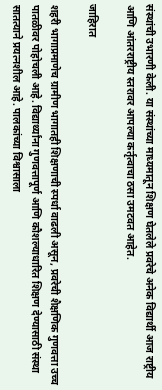संस्थांची उभारणी केली. या संस्थांच्या माध्यमातून शिक्षण घेतलेले प्रवरेचे अनेक विद्यार्थी आज राष्ट्रीय आणि आंतरराष्ट्रीय स्तरावर आपल्या कर्तृत्वाचा ठसा उमटवत आहेत.

जाहिरात

शहरी भागाप्रमाणेच ग्रामीण भागातही शिक्षणाची स्पर्धा वाढली असून, प्रवरेची शैक्षणिक गुणवत्ता उच्च पातळीवर पोहोचली आहे. विद्यार्थ्यांना गुणवत्तापूर्ण आणि कौशल्याधारित शिक्षण देण्यासाठी संस्था सातत्याने प्रयत्नशील आहे. पालकांच्या विश्वासाला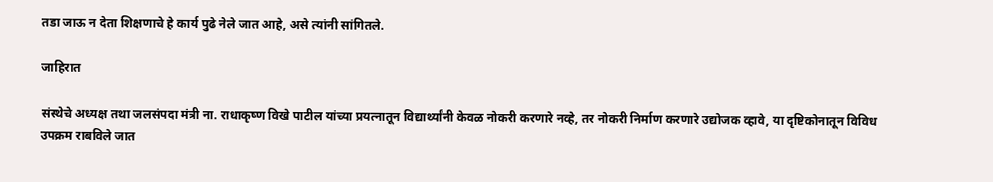तडा जाऊ न देता शिक्षणाचे हे कार्य पुढे नेले जात आहे, असे त्यांनी सांगितले.

जाहिरात

संस्थेचे अध्यक्ष तथा जलसंपदा मंत्री ना. राधाकृष्ण विखे पाटील यांच्या प्रयत्नातून विद्यार्थ्यांनी केवळ नोकरी करणारे नव्हे, तर नोकरी निर्माण करणारे उद्योजक व्हावे, या दृष्टिकोनातून विविध उपक्रम राबविले जात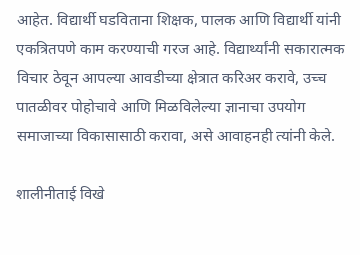आहेत. विद्यार्थी घडविताना शिक्षक, पालक आणि विद्यार्थी यांनी एकत्रितपणे काम करण्याची गरज आहे. विद्यार्थ्यांनी सकारात्मक विचार ठेवून आपल्या आवडीच्या क्षेत्रात करिअर करावे, उच्च पातळीवर पोहोचावे आणि मिळविलेल्या ज्ञानाचा उपयोग समाजाच्या विकासासाठी करावा, असे आवाहनही त्यांनी केले.

शालीनीताई विखे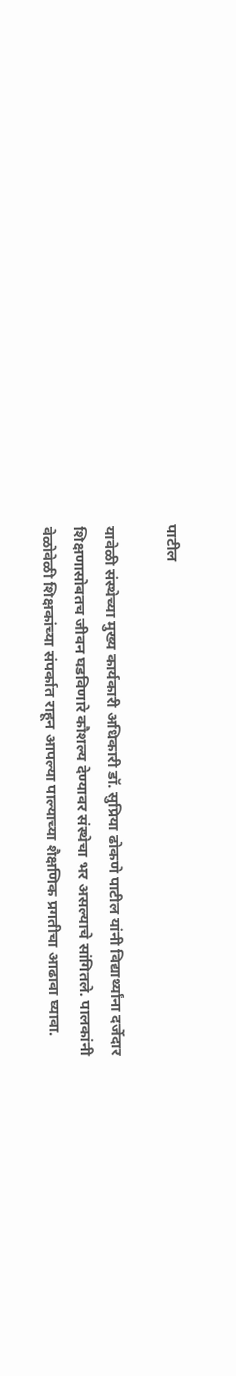पाटील

यावेळी संस्थेच्या मुख्य कार्यकारी अधिकारी डॉ. सुप्रिया ढोकणे पाटील यांनी विद्यार्थ्यांना दर्जेदार शिक्षणासोबतच जीवन घडविणारे कौशल्य देण्यावर संस्थेचा भर असल्याचे सांगितले. पालकांनी वेळोवेळी शिक्षकांच्या संपर्कात राहून आपल्या पाल्याच्या शैक्षणिक प्रगतीचा आढावा घ्यावा.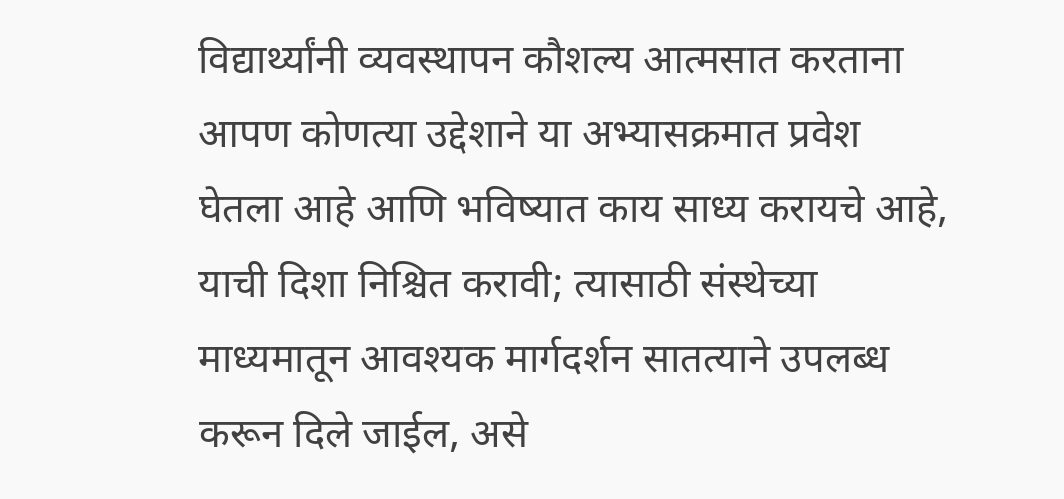विद्यार्थ्यांनी व्यवस्थापन कौशल्य आत्मसात करताना आपण कोणत्या उद्देशाने या अभ्यासक्रमात प्रवेश घेतला आहे आणि भविष्यात काय साध्य करायचे आहे, याची दिशा निश्चित करावी; त्यासाठी संस्थेच्या माध्यमातून आवश्यक मार्गदर्शन सातत्याने उपलब्ध करून दिले जाईल, असे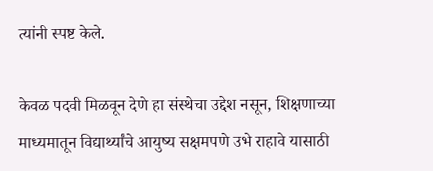त्यांनी स्पष्ट केले.

केवळ पदवी मिळवून देणे हा संस्थेचा उद्देश नसून, शिक्षणाच्या माध्यमातून विद्यार्थ्यांचे आयुष्य सक्षमपणे उभे राहावे यासाठी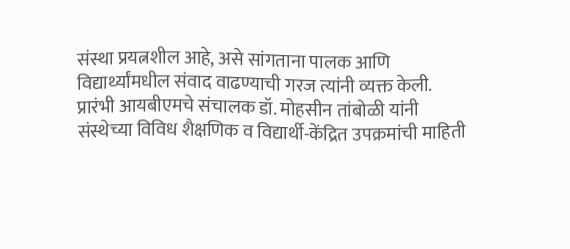संस्था प्रयत्नशील आहे, असे सांगताना पालक आणि विद्यार्थ्यांमधील संवाद वाढण्याची गरज त्यांनी व्यक्त केली. प्रारंभी आयबीएमचे संचालक डॉ. मोहसीन तांबोळी यांनी संस्थेच्या विविध शैक्षणिक व विद्यार्थी-केंद्रित उपक्रमांची माहिती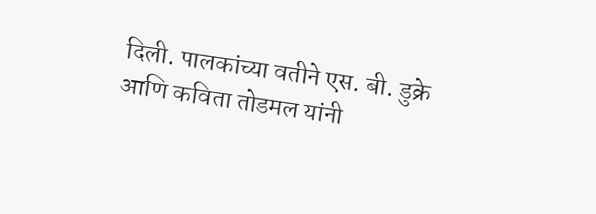दिली. पालकांच्या वतीने एस. बी. डुक्रे आणि कविता तोडमल यांनी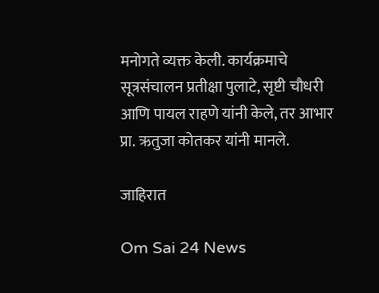मनोगते व्यक्त केली. कार्यक्रमाचे सूत्रसंचालन प्रतीक्षा पुलाटे, सृष्टी चौधरी आणि पायल राहणे यांनी केले, तर आभार प्रा. ऋतुजा कोतकर यांनी मानले.

जाहिरात

Om Sai 24 News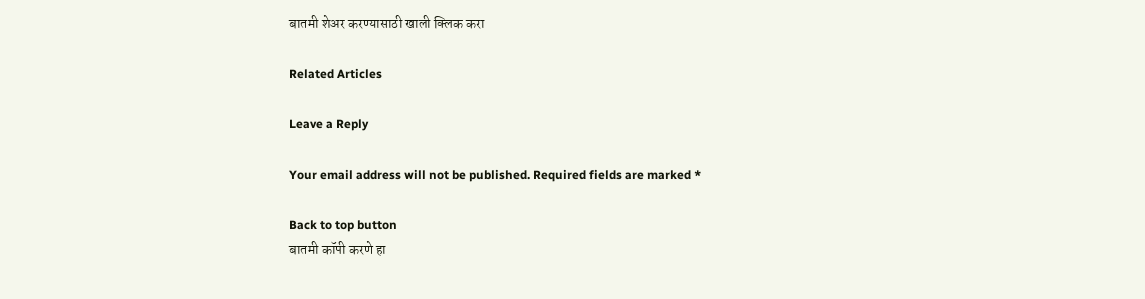बातमी शेअर करण्यासाठी खाली क्लिक करा

Related Articles

Leave a Reply

Your email address will not be published. Required fields are marked *

Back to top button
बातमी कॉपी करणे हा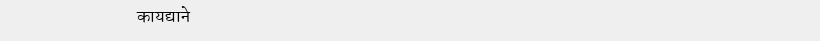कायद्याने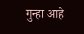गुन्हा आहे